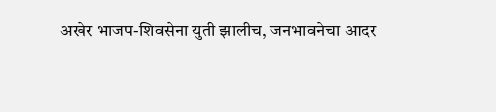अखेर भाजप-शिवसेना युती झालीच, जनभावनेचा आदर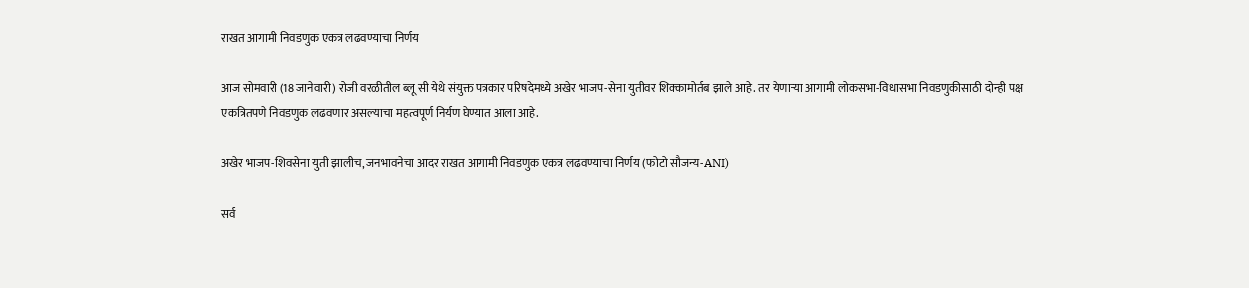राखत आगामी निवडणुक एकत्र लढवण्याचा निर्णय

आज सोमवारी (18 जानेवारी) रोजी वरळीतील ब्लू सी येथे संयुक्त पत्रकार परिषदेमध्ये अखेर भाजप-सेना युतीवर शिक्कामोर्तब झाले आहे. तर येणाऱ्या आगामी लोकसभा-विधासभा निवडणुकीसाठी दोन्ही पक्ष एकत्रितपणे निवडणुक लढवणार असल्याचा महत्वपूर्ण निर्यण घेण्यात आला आहे.

अखेर भाजप-शिवसेना युती झालीच, जनभावनेचा आदर राखत आगामी निवडणुक एकत्र लढवण्याचा निर्णय (फोटो सौजन्य-ANI)

सर्व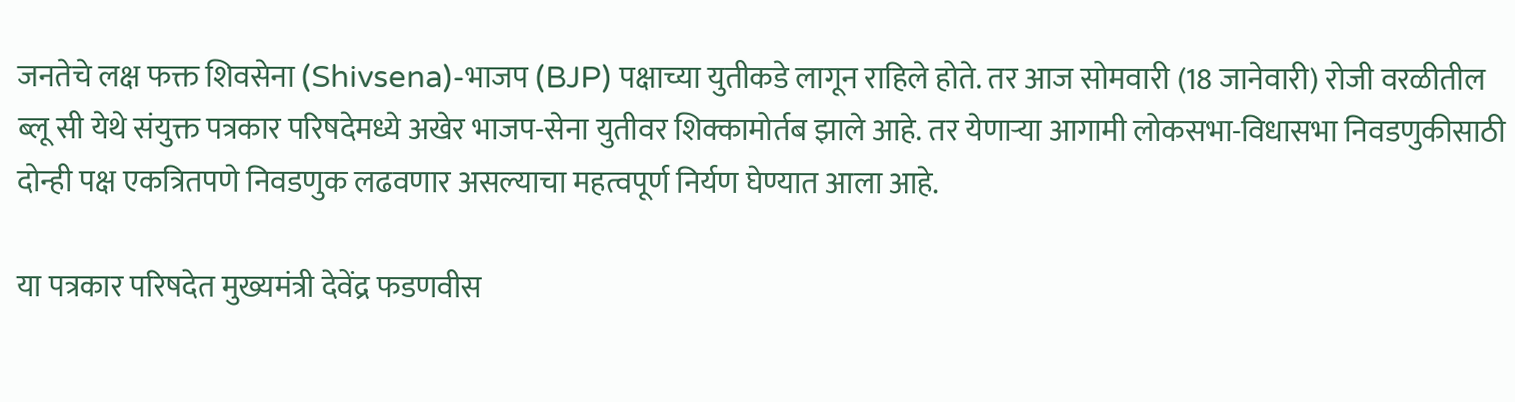जनतेचे लक्ष फक्त शिवसेना (Shivsena)-भाजप (BJP) पक्षाच्या युतीकडे लागून राहिले होते. तर आज सोमवारी (18 जानेवारी) रोजी वरळीतील ब्लू सी येथे संयुक्त पत्रकार परिषदेमध्ये अखेर भाजप-सेना युतीवर शिक्कामोर्तब झाले आहे. तर येणाऱ्या आगामी लोकसभा-विधासभा निवडणुकीसाठी दोन्ही पक्ष एकत्रितपणे निवडणुक लढवणार असल्याचा महत्वपूर्ण निर्यण घेण्यात आला आहे.

या पत्रकार परिषदेत मुख्यमंत्री देवेंद्र फडणवीस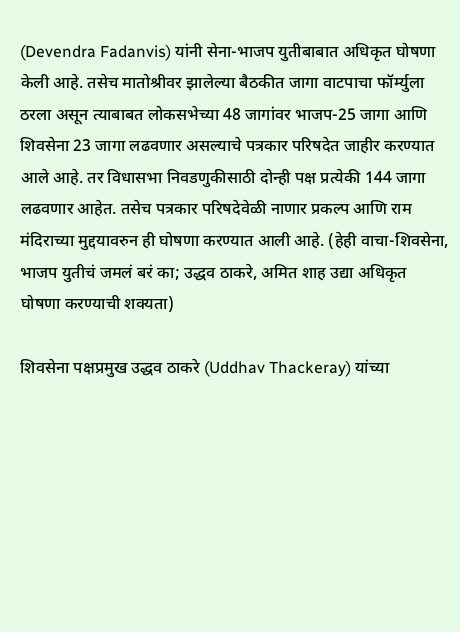(Devendra Fadanvis) यांनी सेना-भाजप युतीबाबात अधिकृत घोषणा केली आहे. तसेच मातोश्रीवर झालेल्या बैठकीत जागा वाटपाचा फॉर्म्युला ठरला असून त्याबाबत लोकसभेच्या 48 जागांवर भाजप-25 जागा आणि शिवसेना 23 जागा लढवणार असल्याचे पत्रकार परिषदेत जाहीर करण्यात आले आहे. तर विधासभा निवडणुकीसाठी दोन्ही पक्ष प्रत्येकी 144 जागा लढवणार आहेत. तसेच पत्रकार परिषदेवेळी नाणार प्रकल्प आणि राम मंदिराच्या मुद्दयावरुन ही घोषणा करण्यात आली आहे. (हेही वाचा-शिवसेना, भाजप युतीचं जमलं बरं का; उद्धव ठाकरे, अमित शाह उद्या अधिकृत घोषणा करण्याची शक्यता)

शिवसेना पक्षप्रमुख उद्धव ठाकरे (Uddhav Thackeray) यांच्या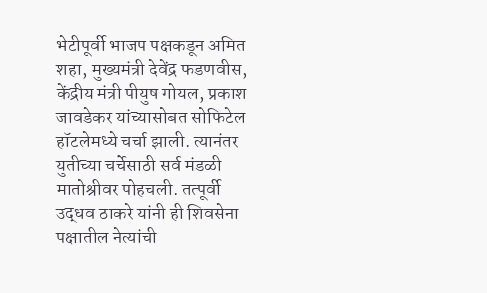भेटीपूर्वी भाजप पक्षकडून अमित शहा, मुख्यमंत्री देवेंद्र फडणवीस, केंद्रीय मंत्री पीयुष गोयल, प्रकाश जावडेकर यांच्यासोबत सोफिटेल हॉटलेमध्ये चर्चा झाली. त्यानंतर युतीच्या चर्चेसाठी सर्व मंडळी मातोश्रीवर पोहचली. तत्पूर्वी उद्धव ठाकरे यांनी ही शिवसेना पक्षातील नेत्यांची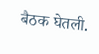बैठक घेतली.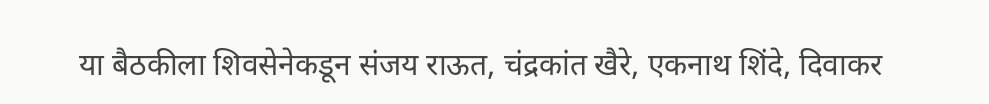या बैठकीला शिवसेनेकडून संजय राऊत, चंद्रकांत खैरे, एकनाथ शिंदे, दिवाकर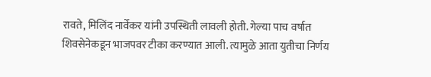रावते, मिलिंद नार्वेकर यांनी उपस्थिती लावली होती. गेल्या पाच वर्षात शिवसेनेकडून भाजपवर टीका करण्यात आली. त्यामुळे आता युतीचा निर्णय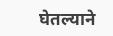घेतल्याने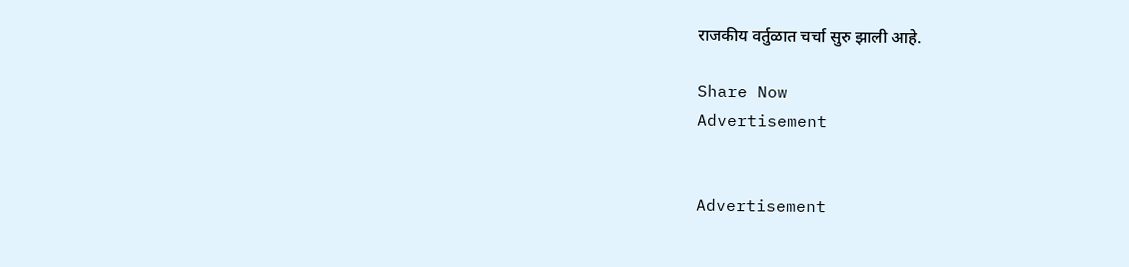राजकीय वर्तुळात चर्चा सुरु झाली आहे.

Share Now
Advertisement


Advertisement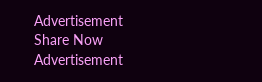Advertisement
Share Now
Advertisement